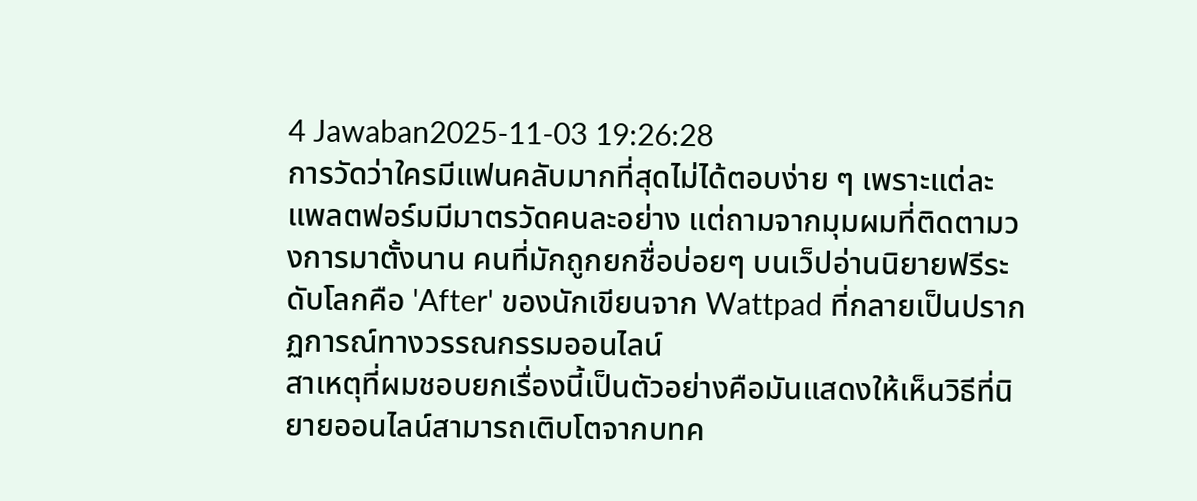4 Jawaban2025-11-03 19:26:28
การวัดว่าใครมีแฟนคลับมากที่สุดไม่ได้ตอบง่าย ๆ เพราะแต่ละแพลตฟอร์มมีมาตรวัดคนละอย่าง แต่ถามจากมุมผมที่ติดตามวงการมาตั้งนาน คนที่มักถูกยกชื่อบ่อยๆ บนเว็ปอ่านนิยายฟรีระดับโลกคือ 'After' ของนักเขียนจาก Wattpad ที่กลายเป็นปรากฏการณ์ทางวรรณกรรมออนไลน์
สาเหตุที่ผมชอบยกเรื่องนี้เป็นตัวอย่างคือมันแสดงให้เห็นวิธีที่นิยายออนไลน์สามารถเติบโตจากบทค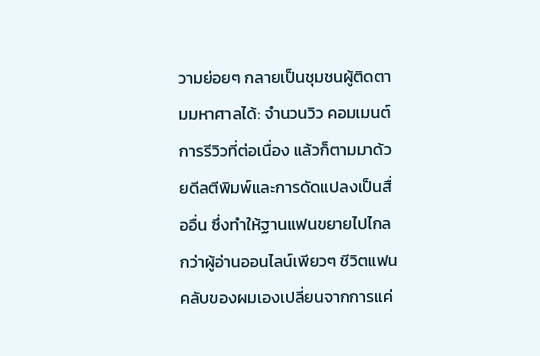วามย่อยๆ กลายเป็นชุมชนผู้ติดตามมหาศาลได้: จำนวนวิว คอมเมนต์ การรีวิวที่ต่อเนื่อง แล้วก็ตามมาด้วยดีลตีพิมพ์และการดัดแปลงเป็นสื่ออื่น ซึ่งทำให้ฐานแฟนขยายไปไกลกว่าผู้อ่านออนไลน์เพียวๆ ชีวิตแฟนคลับของผมเองเปลี่ยนจากการแค่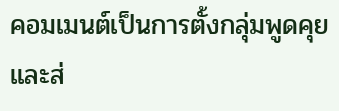คอมเมนต์เป็นการตั้งกลุ่มพูดคุยและส่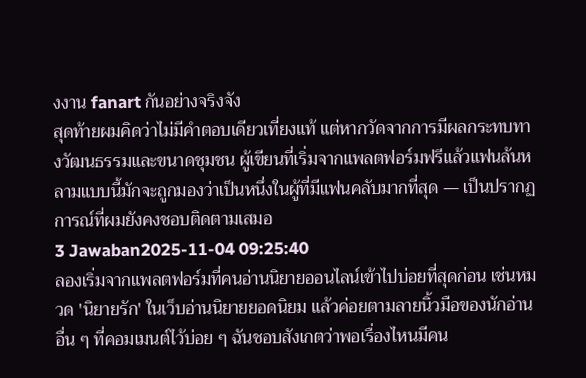งงาน fanart กันอย่างจริงจัง
สุดท้ายผมคิดว่าไม่มีคำตอบเดียวเที่ยงแท้ แต่หากวัดจากการมีผลกระทบทางวัฒนธรรมและขนาดชุมชน ผู้เขียนที่เริ่มจากแพลตฟอร์มฟรีแล้วแฟนล้นหลามแบบนี้มักจะถูกมองว่าเป็นหนึ่งในผู้ที่มีแฟนคลับมากที่สุด — เป็นปรากฏการณ์ที่ผมยังคงชอบติดตามเสมอ
3 Jawaban2025-11-04 09:25:40
ลองเริ่มจากแพลตฟอร์มที่คนอ่านนิยายออนไลน์เข้าไปบ่อยที่สุดก่อน เช่นหมวด 'นิยายรัก' ในเว็บอ่านนิยายยอดนิยม แล้วค่อยตามลายนิ้วมือของนักอ่านอื่น ๆ ที่คอมเมนต์ไว้บ่อย ๆ ฉันชอบสังเกตว่าพอเรื่องไหนมีคน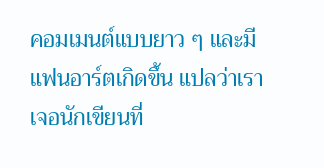คอมเมนต์แบบยาว ๆ และมีแฟนอาร์ตเกิดขึ้น แปลว่าเราเจอนักเขียนที่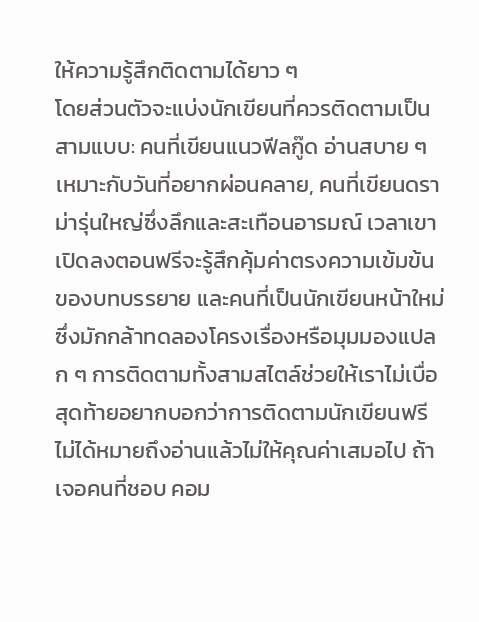ให้ความรู้สึกติดตามได้ยาว ๆ
โดยส่วนตัวจะแบ่งนักเขียนที่ควรติดตามเป็นสามแบบ: คนที่เขียนแนวฟีลกู๊ด อ่านสบาย ๆ เหมาะกับวันที่อยากผ่อนคลาย, คนที่เขียนดราม่ารุ่นใหญ่ซึ่งลึกและสะเทือนอารมณ์ เวลาเขาเปิดลงตอนฟรีจะรู้สึกคุ้มค่าตรงความเข้มข้นของบทบรรยาย และคนที่เป็นนักเขียนหน้าใหม่ซึ่งมักกล้าทดลองโครงเรื่องหรือมุมมองแปลก ๆ การติดตามทั้งสามสไตล์ช่วยให้เราไม่เบื่อ
สุดท้ายอยากบอกว่าการติดตามนักเขียนฟรีไม่ได้หมายถึงอ่านแล้วไม่ให้คุณค่าเสมอไป ถ้าเจอคนที่ชอบ คอม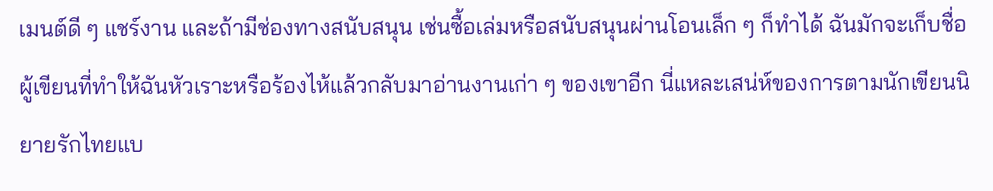เมนต์ดี ๆ แชร์งาน และถ้ามีช่องทางสนับสนุน เช่นซื้อเล่มหรือสนับสนุนผ่านโอนเล็ก ๆ ก็ทำได้ ฉันมักจะเก็บชื่อผู้เขียนที่ทำให้ฉันหัวเราะหรือร้องไห้แล้วกลับมาอ่านงานเก่า ๆ ของเขาอีก นี่แหละเสน่ห์ของการตามนักเขียนนิยายรักไทยแบ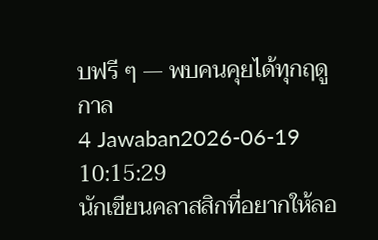บฟรี ๆ — พบคนคุยได้ทุกฤดูกาล
4 Jawaban2026-06-19 10:15:29
นักเขียนคลาสสิกที่อยากให้ลอ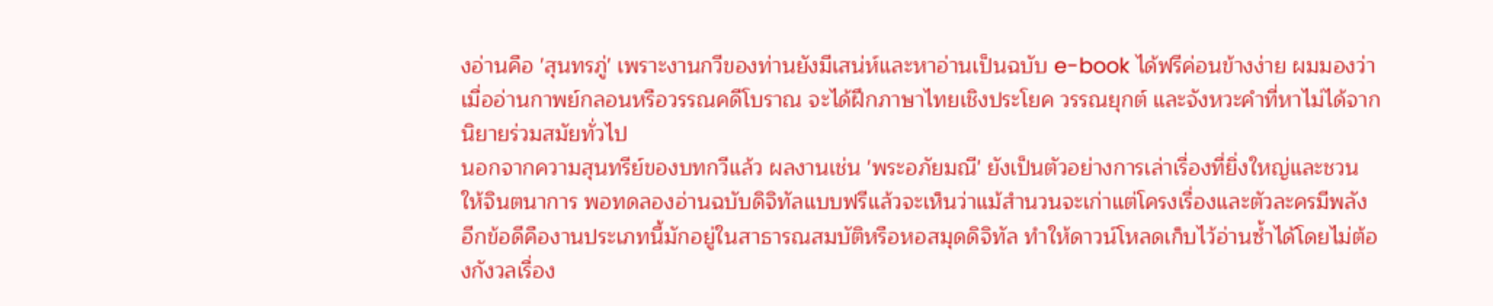งอ่านคือ 'สุนทรภู่' เพราะงานกวีของท่านยังมีเสน่ห์และหาอ่านเป็นฉบับ e-book ได้ฟรีค่อนข้างง่าย ผมมองว่าเมื่ออ่านกาพย์กลอนหรือวรรณคดีโบราณ จะได้ฝึกภาษาไทยเชิงประโยค วรรณยุกต์ และจังหวะคำที่หาไม่ได้จากนิยายร่วมสมัยทั่วไป
นอกจากความสุนทรีย์ของบทกวีแล้ว ผลงานเช่น 'พระอภัยมณี' ยังเป็นตัวอย่างการเล่าเรื่องที่ยิ่งใหญ่และชวนให้จินตนาการ พอทดลองอ่านฉบับดิจิทัลแบบฟรีแล้วจะเห็นว่าแม้สำนวนจะเก่าแต่โครงเรื่องและตัวละครมีพลัง อีกข้อดีคืองานประเภทนี้มักอยู่ในสาธารณสมบัติหรือหอสมุดดิจิทัล ทำให้ดาวน์โหลดเก็บไว้อ่านซ้ำได้โดยไม่ต้องกังวลเรื่อง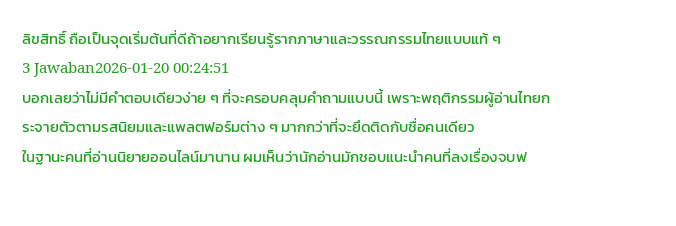ลิขสิทธิ์ ถือเป็นจุดเริ่มต้นที่ดีถ้าอยากเรียนรู้รากภาษาและวรรณกรรมไทยแบบแท้ ๆ
3 Jawaban2026-01-20 00:24:51
บอกเลยว่าไม่มีคำตอบเดียวง่าย ๆ ที่จะครอบคลุมคำถามแบบนี้ เพราะพฤติกรรมผู้อ่านไทยกระจายตัวตามรสนิยมและแพลตฟอร์มต่าง ๆ มากกว่าที่จะยึดติดกับชื่อคนเดียว
ในฐานะคนที่อ่านนิยายออนไลน์มานาน ผมเห็นว่านักอ่านมักชอบแนะนำคนที่ลงเรื่องจบฟ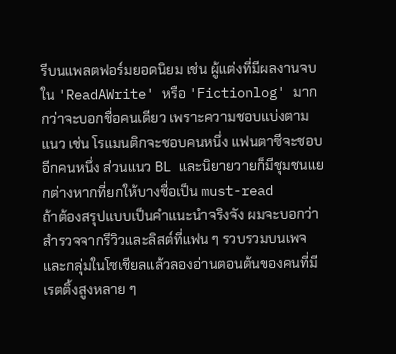รีบนแพลตฟอร์มยอดนิยม เช่น ผู้แต่งที่มีผลงานจบใน 'ReadAWrite' หรือ 'Fictionlog' มากกว่าจะบอกชื่อคนเดียว เพราะความชอบแบ่งตามแนว เช่น โรแมนติกจะชอบคนหนึ่ง แฟนตาซีจะชอบอีกคนหนึ่ง ส่วนแนว BL และนิยายวายก็มีชุมชนแยกต่างหากที่ยกให้บางชื่อเป็น must-read
ถ้าต้องสรุปแบบเป็นคำแนะนำจริงจัง ผมจะบอกว่าสำรวจจากรีวิวและลิสต์ที่แฟน ๆ รวบรวมบนเพจและกลุ่มในโซเชียลแล้วลองอ่านตอนต้นของคนที่มีเรตติ้งสูงหลาย ๆ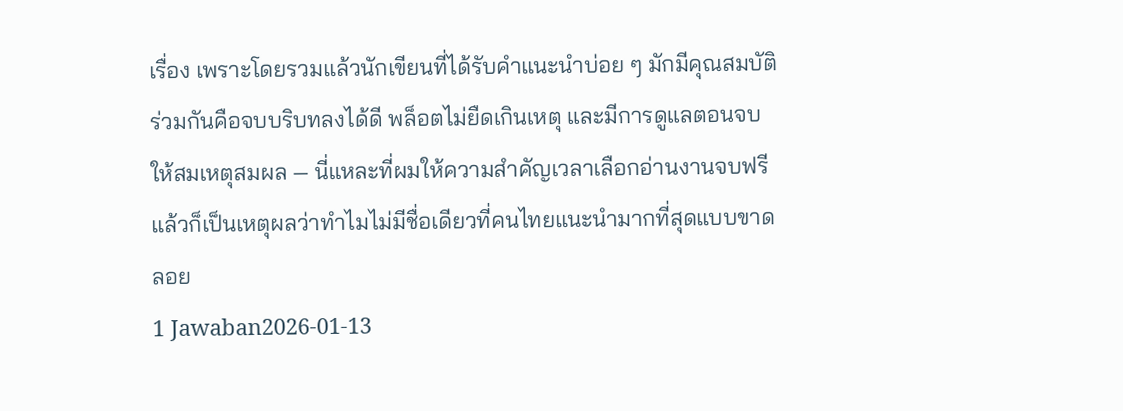เรื่อง เพราะโดยรวมแล้วนักเขียนที่ได้รับคำแนะนำบ่อย ๆ มักมีคุณสมบัติร่วมกันคือจบบริบทลงได้ดี พล็อตไม่ยืดเกินเหตุ และมีการดูแลตอนจบให้สมเหตุสมผล — นี่แหละที่ผมให้ความสำคัญเวลาเลือกอ่านงานจบฟรี แล้วก็เป็นเหตุผลว่าทำไมไม่มีชื่อเดียวที่คนไทยแนะนำมากที่สุดแบบขาดลอย
1 Jawaban2026-01-13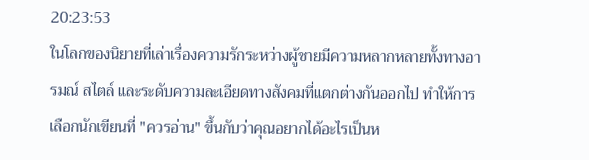20:23:53
ในโลกของนิยายที่เล่าเรื่องความรักระหว่างผู้ชายมีความหลากหลายทั้งทางอารมณ์ สไตล์ และระดับความละเอียดทางสังคมที่แตกต่างกันออกไป ทำให้การเลือกนักเขียนที่ "ควรอ่าน" ขึ้นกับว่าคุณอยากได้อะไรเป็นห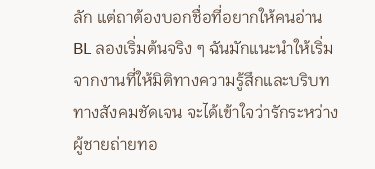ลัก แต่ถาต้องบอกชื่อที่อยากให้คนอ่าน BL ลองเริ่มต้นจริง ๆ ฉันมักแนะนำให้เริ่มจากงานที่ให้มิติทางความรู้สึกและบริบททางสังคมชัดเจน จะได้เข้าใจว่ารักระหว่างผู้ชายถ่ายทอ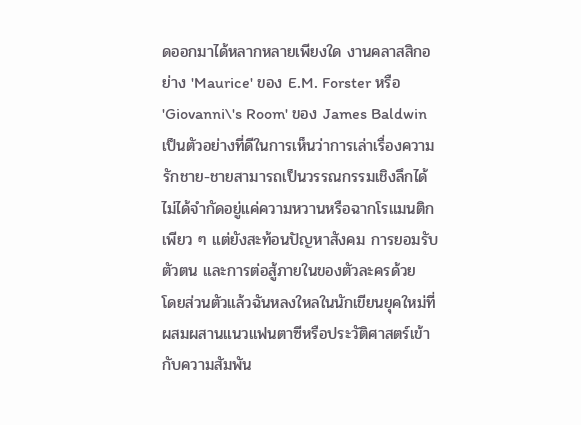ดออกมาได้หลากหลายเพียงใด งานคลาสสิกอย่าง 'Maurice' ของ E.M. Forster หรือ 'Giovanni\'s Room' ของ James Baldwin เป็นตัวอย่างที่ดีในการเห็นว่าการเล่าเรื่องความรักชาย-ชายสามารถเป็นวรรณกรรมเชิงลึกได้ ไม่ได้จำกัดอยู่แค่ความหวานหรือฉากโรแมนติกเพียว ๆ แต่ยังสะท้อนปัญหาสังคม การยอมรับตัวตน และการต่อสู้ภายในของตัวละครด้วย
โดยส่วนตัวแล้วฉันหลงใหลในนักเขียนยุคใหม่ที่ผสมผสานแนวแฟนตาซีหรือประวัติศาสตร์เข้ากับความสัมพัน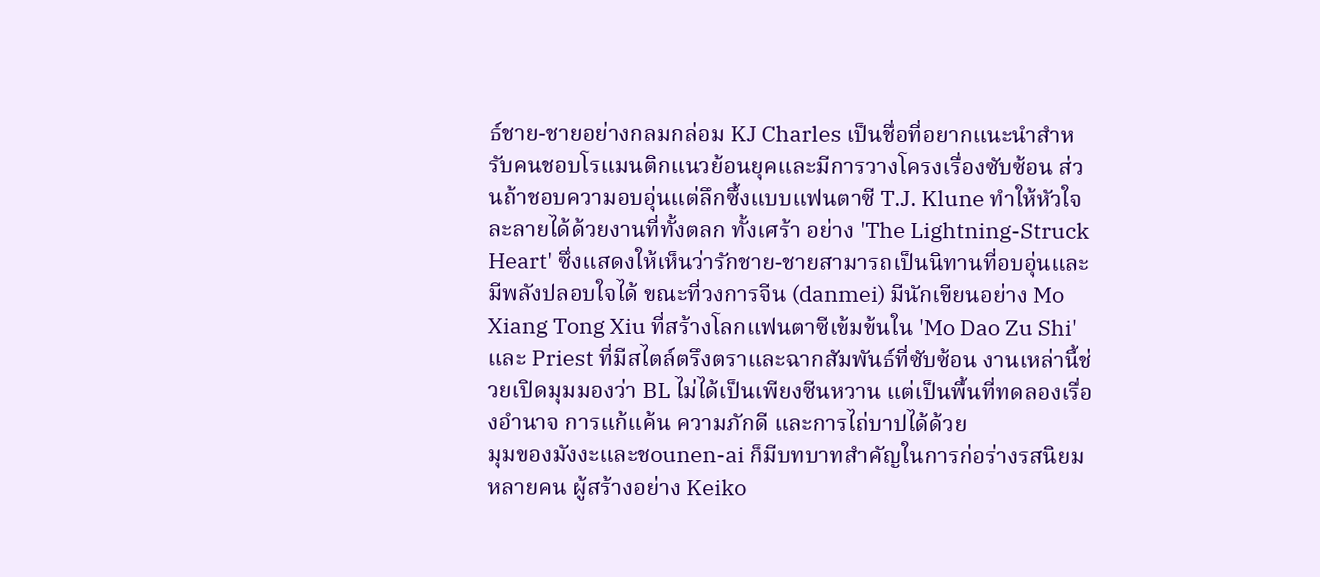ธ์ชาย-ชายอย่างกลมกล่อม KJ Charles เป็นชื่อที่อยากแนะนำสำหรับคนชอบโรแมนติกแนวย้อนยุคและมีการวางโครงเรื่องซับซ้อน ส่วนถ้าชอบความอบอุ่นแต่ลึกซึ้งแบบแฟนตาซี T.J. Klune ทำให้หัวใจละลายได้ด้วยงานที่ทั้งตลก ทั้งเศร้า อย่าง 'The Lightning-Struck Heart' ซึ่งแสดงให้เห็นว่ารักชาย-ชายสามารถเป็นนิทานที่อบอุ่นและมีพลังปลอบใจได้ ขณะที่วงการจีน (danmei) มีนักเขียนอย่าง Mo Xiang Tong Xiu ที่สร้างโลกแฟนตาซีเข้มข้นใน 'Mo Dao Zu Shi' และ Priest ที่มีสไตล์ตรึงตราและฉากสัมพันธ์ที่ซับซ้อน งานเหล่านี้ช่วยเปิดมุมมองว่า BL ไม่ได้เป็นเพียงซีนหวาน แต่เป็นพื้นที่ทดลองเรื่องอำนาจ การแก้แค้น ความภักดี และการไถ่บาปได้ด้วย
มุมของมังงะและชounen-ai ก็มีบทบาทสำคัญในการก่อร่างรสนิยมหลายคน ผู้สร้างอย่าง Keiko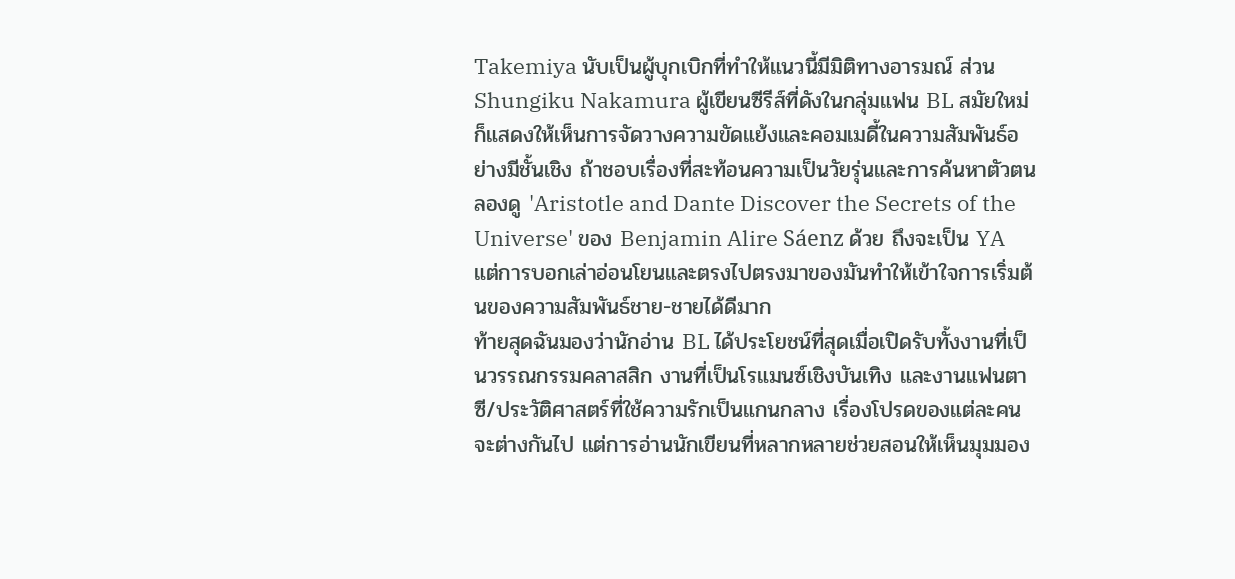Takemiya นับเป็นผู้บุกเบิกที่ทำให้แนวนี้มีมิติทางอารมณ์ ส่วน Shungiku Nakamura ผู้เขียนซีรีส์ที่ดังในกลุ่มแฟน BL สมัยใหม่ก็แสดงให้เห็นการจัดวางความขัดแย้งและคอมเมดี้ในความสัมพันธ์อย่างมีชั้นเชิง ถ้าชอบเรื่องที่สะท้อนความเป็นวัยรุ่นและการค้นหาตัวตน ลองดู 'Aristotle and Dante Discover the Secrets of the Universe' ของ Benjamin Alire Sáenz ด้วย ถึงจะเป็น YA แต่การบอกเล่าอ่อนโยนและตรงไปตรงมาของมันทำให้เข้าใจการเริ่มต้นของความสัมพันธ์ชาย-ชายได้ดีมาก
ท้ายสุดฉันมองว่านักอ่าน BL ได้ประโยชน์ที่สุดเมื่อเปิดรับทั้งงานที่เป็นวรรณกรรมคลาสสิก งานที่เป็นโรแมนซ์เชิงบันเทิง และงานแฟนตาซี/ประวัติศาสตร์ที่ใช้ความรักเป็นแกนกลาง เรื่องโปรดของแต่ละคนจะต่างกันไป แต่การอ่านนักเขียนที่หลากหลายช่วยสอนให้เห็นมุมมอง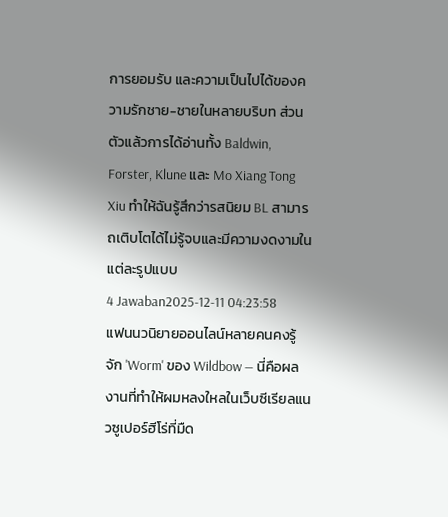การยอมรับ และความเป็นไปได้ของความรักชาย-ชายในหลายบริบท ส่วนตัวแล้วการได้อ่านทั้ง Baldwin, Forster, Klune และ Mo Xiang Tong Xiu ทำให้ฉันรู้สึกว่ารสนิยม BL สามารถเติบโตได้ไม่รู้จบและมีความงดงามในแต่ละรูปแบบ
4 Jawaban2025-12-11 04:23:58
แฟนนวนิยายออนไลน์หลายคนคงรู้จัก 'Worm' ของ Wildbow — นี่คือผลงานที่ทำให้ผมหลงใหลในเว็บซีเรียลแนวซูเปอร์ฮีโร่ที่มืด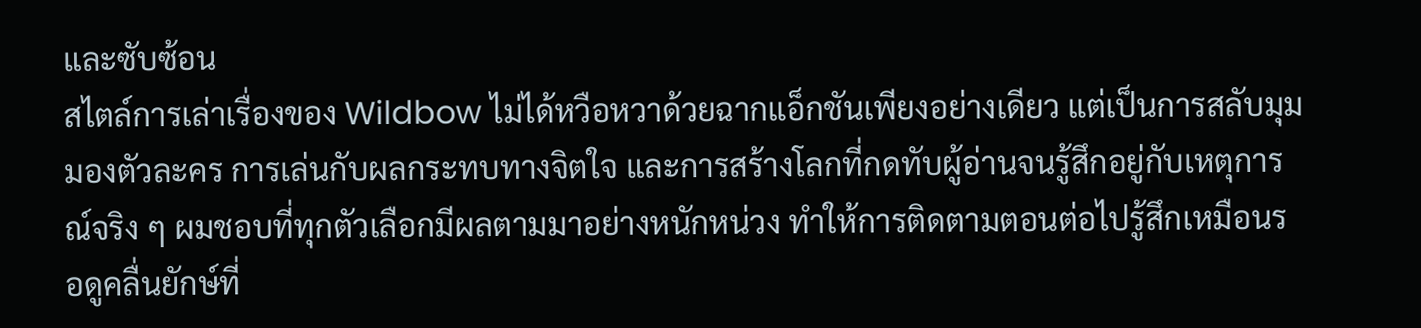และซับซ้อน
สไตล์การเล่าเรื่องของ Wildbow ไม่ได้หวือหวาด้วยฉากแอ็กชันเพียงอย่างเดียว แต่เป็นการสลับมุมมองตัวละคร การเล่นกับผลกระทบทางจิตใจ และการสร้างโลกที่กดทับผู้อ่านจนรู้สึกอยู่กับเหตุการณ์จริง ๆ ผมชอบที่ทุกตัวเลือกมีผลตามมาอย่างหนักหน่วง ทำให้การติดตามตอนต่อไปรู้สึกเหมือนรอดูคลื่นยักษ์ที่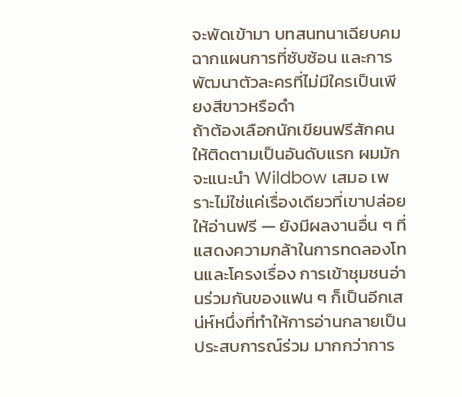จะพัดเข้ามา บทสนทนาเฉียบคม ฉากแผนการที่ซับซ้อน และการพัฒนาตัวละครที่ไม่มีใครเป็นเพียงสีขาวหรือดำ
ถ้าต้องเลือกนักเขียนฟรีสักคนให้ติดตามเป็นอันดับแรก ผมมักจะแนะนำ Wildbow เสมอ เพราะไม่ใช่แค่เรื่องเดียวที่เขาปล่อยให้อ่านฟรี — ยังมีผลงานอื่น ๆ ที่แสดงความกล้าในการทดลองโทนและโครงเรื่อง การเข้าชุมชนอ่านร่วมกันของแฟน ๆ ก็เป็นอีกเสน่ห์หนึ่งที่ทำให้การอ่านกลายเป็นประสบการณ์ร่วม มากกว่าการ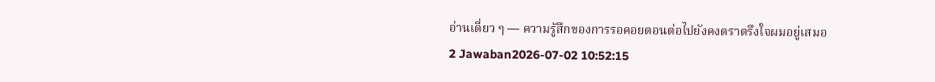อ่านเดี่ยว ๆ — ความรู้สึกของการรอคอยตอนต่อไปยังคงตราตรึงใจผมอยู่เสมอ
2 Jawaban2026-07-02 10:52:15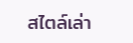สไตล์เล่า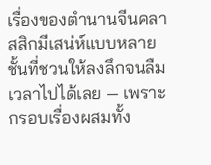เรื่องของตำนานจีนคลาสสิกมีเสน่ห์แบบหลายชั้นที่ชวนให้ลงลึกจนลืมเวลาไปได้เลย — เพราะกรอบเรื่องผสมทั้ง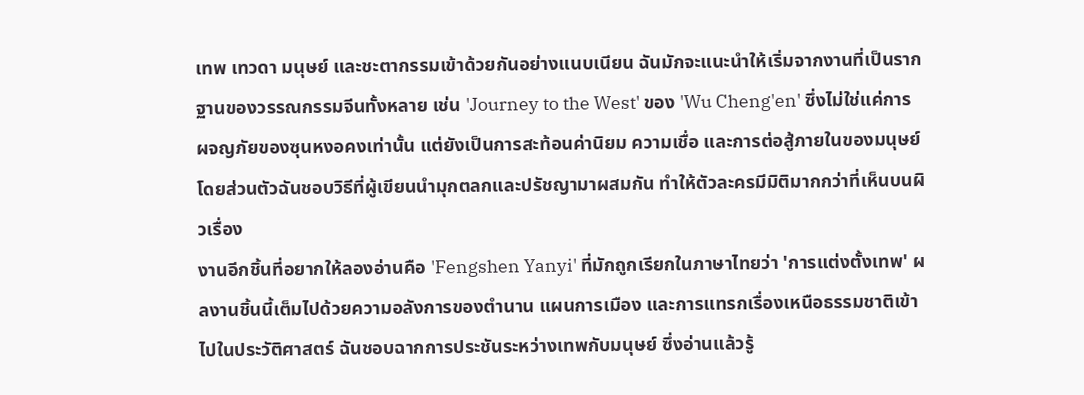เทพ เทวดา มนุษย์ และชะตากรรมเข้าด้วยกันอย่างแนบเนียน ฉันมักจะแนะนำให้เริ่มจากงานที่เป็นรากฐานของวรรณกรรมจีนทั้งหลาย เช่น 'Journey to the West' ของ 'Wu Cheng'en' ซึ่งไม่ใช่แค่การผจญภัยของซุนหงอคงเท่านั้น แต่ยังเป็นการสะท้อนค่านิยม ความเชื่อ และการต่อสู้ภายในของมนุษย์ โดยส่วนตัวฉันชอบวิธีที่ผู้เขียนนำมุกตลกและปรัชญามาผสมกัน ทำให้ตัวละครมีมิติมากกว่าที่เห็นบนผิวเรื่อง
งานอีกชิ้นที่อยากให้ลองอ่านคือ 'Fengshen Yanyi' ที่มักถูกเรียกในภาษาไทยว่า 'การแต่งตั้งเทพ' ผลงานชิ้นนี้เต็มไปด้วยความอลังการของตำนาน แผนการเมือง และการแทรกเรื่องเหนือธรรมชาติเข้าไปในประวัติศาสตร์ ฉันชอบฉากการประชันระหว่างเทพกับมนุษย์ ซึ่งอ่านแล้วรู้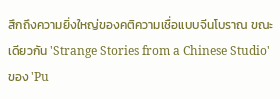สึกถึงความยิ่งใหญ่ของคติความเชื่อแบบจีนโบราณ ขณะเดียวกัน 'Strange Stories from a Chinese Studio' ของ 'Pu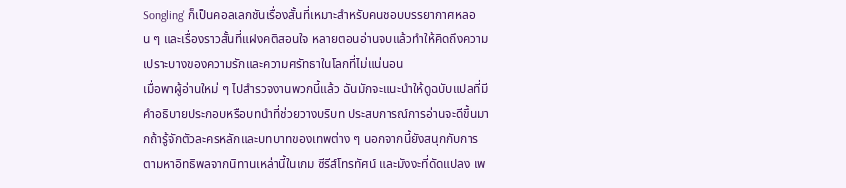Songling' ก็เป็นคอลเลกชันเรื่องสั้นที่เหมาะสำหรับคนชอบบรรยากาศหลอน ๆ และเรื่องราวสั้นที่แฝงคติสอนใจ หลายตอนอ่านจบแล้วทำให้คิดถึงความเปราะบางของความรักและความศรัทธาในโลกที่ไม่แน่นอน
เมื่อพาผู้อ่านใหม่ ๆ ไปสำรวจงานพวกนี้แล้ว ฉันมักจะแนะนำให้ดูฉบับแปลที่มีคำอธิบายประกอบหรือบทนำที่ช่วยวางบริบท ประสบการณ์การอ่านจะดีขึ้นมากถ้ารู้จักตัวละครหลักและบทบาทของเทพต่าง ๆ นอกจากนี้ยังสนุกกับการตามหาอิทธิพลจากนิทานเหล่านี้ในเกม ซีรีส์โทรทัศน์ และมังงะที่ดัดแปลง เพ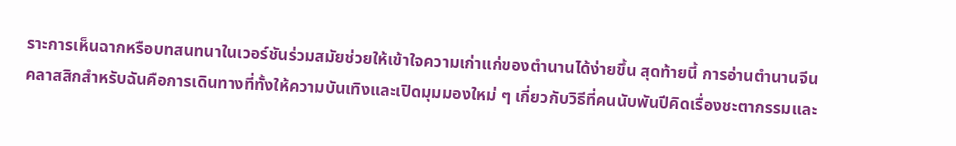ราะการเห็นฉากหรือบทสนทนาในเวอร์ชันร่วมสมัยช่วยให้เข้าใจความเก่าแก่ของตำนานได้ง่ายขึ้น สุดท้ายนี้ การอ่านตำนานจีนคลาสสิกสำหรับฉันคือการเดินทางที่ทั้งให้ความบันเทิงและเปิดมุมมองใหม่ ๆ เกี่ยวกับวิธีที่คนนับพันปีคิดเรื่องชะตากรรมและ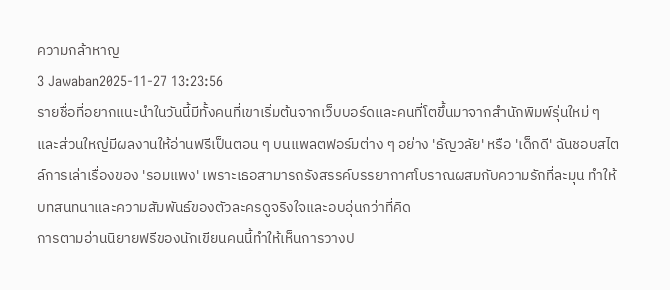ความกล้าหาญ
3 Jawaban2025-11-27 13:23:56
รายชื่อที่อยากแนะนำในวันนี้มีทั้งคนที่เขาเริ่มต้นจากเว็บบอร์ดและคนที่โตขึ้นมาจากสำนักพิมพ์รุ่นใหม่ ๆ และส่วนใหญ่มีผลงานให้อ่านฟรีเป็นตอน ๆ บนแพลตฟอร์มต่าง ๆ อย่าง 'ธัญวลัย' หรือ 'เด็กดี' ฉันชอบสไตล์การเล่าเรื่องของ 'รอมแพง' เพราะเธอสามารถรังสรรค์บรรยากาศโบราณผสมกับความรักที่ละมุน ทำให้บทสนทนาและความสัมพันธ์ของตัวละครดูจริงใจและอบอุ่นกว่าที่คิด
การตามอ่านนิยายฟรีของนักเขียนคนนี้ทำให้เห็นการวางป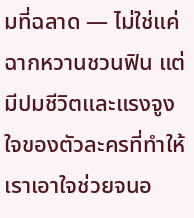มที่ฉลาด — ไม่ใช่แค่ฉากหวานชวนฟิน แต่มีปมชีวิตและแรงจูงใจของตัวละครที่ทำให้เราเอาใจช่วยจนอ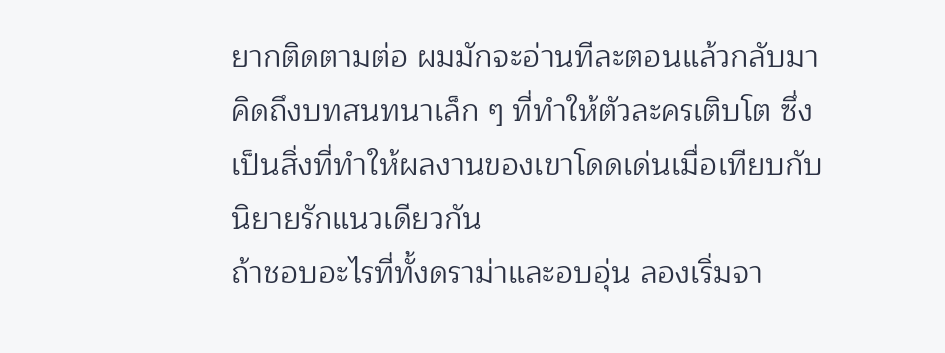ยากติดตามต่อ ผมมักจะอ่านทีละตอนแล้วกลับมาคิดถึงบทสนทนาเล็ก ๆ ที่ทำให้ตัวละครเติบโต ซึ่งเป็นสิ่งที่ทำให้ผลงานของเขาโดดเด่นเมื่อเทียบกับนิยายรักแนวเดียวกัน
ถ้าชอบอะไรที่ทั้งดราม่าและอบอุ่น ลองเริ่มจา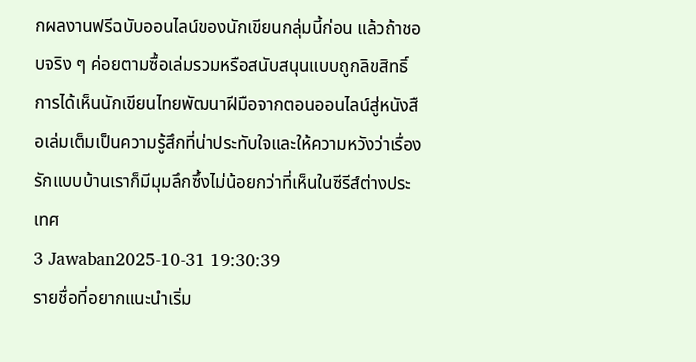กผลงานฟรีฉบับออนไลน์ของนักเขียนกลุ่มนี้ก่อน แล้วถ้าชอบจริง ๆ ค่อยตามซื้อเล่มรวมหรือสนับสนุนแบบถูกลิขสิทธิ์ การได้เห็นนักเขียนไทยพัฒนาฝีมือจากตอนออนไลน์สู่หนังสือเล่มเต็มเป็นความรู้สึกที่น่าประทับใจและให้ความหวังว่าเรื่องรักแบบบ้านเราก็มีมุมลึกซึ้งไม่น้อยกว่าที่เห็นในซีรีส์ต่างประเทศ
3 Jawaban2025-10-31 19:30:39
รายชื่อที่อยากแนะนำเริ่ม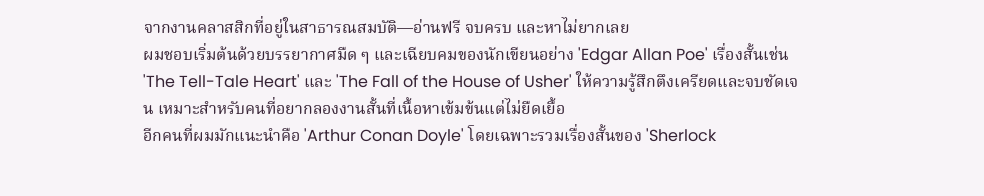จากงานคลาสสิกที่อยู่ในสาธารณสมบัติ—อ่านฟรี จบครบ และหาไม่ยากเลย
ผมชอบเริ่มต้นด้วยบรรยากาศมืด ๆ และเฉียบคมของนักเขียนอย่าง 'Edgar Allan Poe' เรื่องสั้นเช่น 'The Tell-Tale Heart' และ 'The Fall of the House of Usher' ให้ความรู้สึกตึงเครียดและจบชัดเจน เหมาะสำหรับคนที่อยากลองงานสั้นที่เนื้อหาเข้มข้นแต่ไม่ยืดเยื้อ
อีกคนที่ผมมักแนะนำคือ 'Arthur Conan Doyle' โดยเฉพาะรวมเรื่องสั้นของ 'Sherlock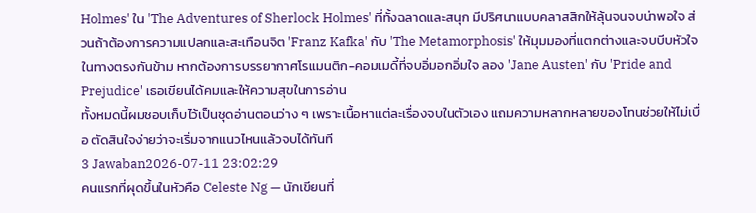Holmes' ใน 'The Adventures of Sherlock Holmes' ที่ทั้งฉลาดและสนุก มีปริศนาแบบคลาสสิกให้ลุ้นจนจบน่าพอใจ ส่วนถ้าต้องการความแปลกและสะเทือนจิต 'Franz Kafka' กับ 'The Metamorphosis' ให้มุมมองที่แตกต่างและจบบีบหัวใจ ในทางตรงกันข้าม หากต้องการบรรยากาศโรแมนติก-คอมเมดี้ที่จบอิ่มอกอิ่มใจ ลอง 'Jane Austen' กับ 'Pride and Prejudice' เธอเขียนได้คมและให้ความสุขในการอ่าน
ทั้งหมดนี้ผมชอบเก็บไว้เป็นชุดอ่านตอนว่าง ๆ เพราะเนื้อหาแต่ละเรื่องจบในตัวเอง แถมความหลากหลายของโทนช่วยให้ไม่เบื่อ ตัดสินใจง่ายว่าจะเริ่มจากแนวไหนแล้วจบได้ทันที
3 Jawaban2026-07-11 23:02:29
คนแรกที่ผุดขึ้นในหัวคือ Celeste Ng — นักเขียนที่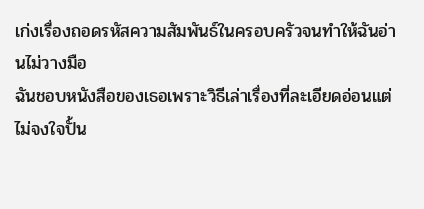เก่งเรื่องถอดรหัสความสัมพันธ์ในครอบครัวจนทำให้ฉันอ่านไม่วางมือ
ฉันชอบหนังสือของเธอเพราะวิธีเล่าเรื่องที่ละเอียดอ่อนแต่ไม่จงใจปั้น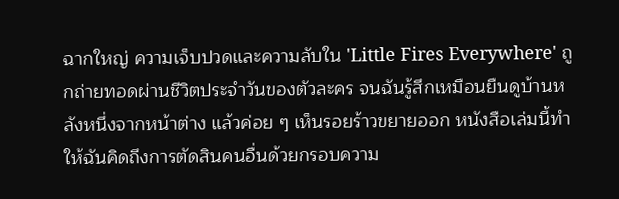ฉากใหญ่ ความเจ็บปวดและความลับใน 'Little Fires Everywhere' ถูกถ่ายทอดผ่านชีวิตประจำวันของตัวละคร จนฉันรู้สึกเหมือนยืนดูบ้านหลังหนึ่งจากหน้าต่าง แล้วค่อย ๆ เห็นรอยร้าวขยายออก หนังสือเล่มนี้ทำให้ฉันคิดถึงการตัดสินคนอื่นด้วยกรอบความ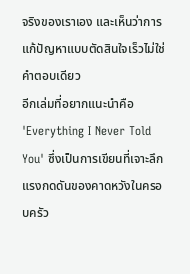จริงของเราเอง และเห็นว่าการแก้ปัญหาแบบตัดสินใจเร็วไม่ใช่คำตอบเดียว
อีกเล่มที่อยากแนะนำคือ 'Everything I Never Told You' ซึ่งเป็นการเขียนที่เจาะลึกแรงกดดันของคาดหวังในครอบครัว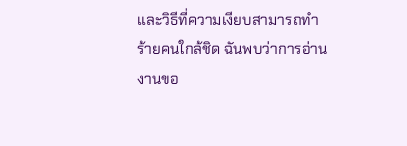และวิธีที่ความเงียบสามารถทำร้ายคนใกล้ชิด ฉันพบว่าการอ่านงานขอ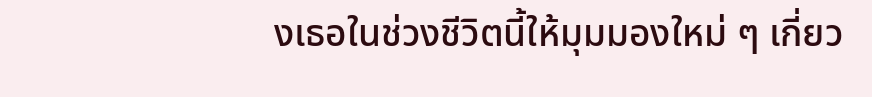งเธอในช่วงชีวิตนี้ให้มุมมองใหม่ ๆ เกี่ยว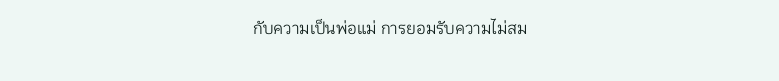กับความเป็นพ่อแม่ การยอมรับความไม่สม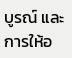บูรณ์ และการให้อ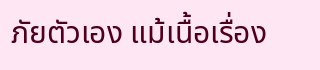ภัยตัวเอง แม้เนื้อเรื่อง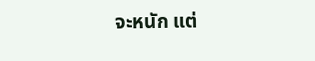จะหนัก แต่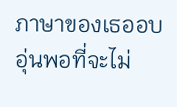ภาษาของเธออบอุ่นพอที่จะไม่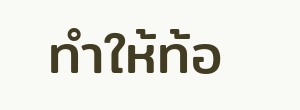ทำให้ท้อ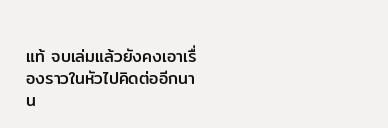แท้ จบเล่มแล้วยังคงเอาเรื่องราวในหัวไปคิดต่ออีกนาน